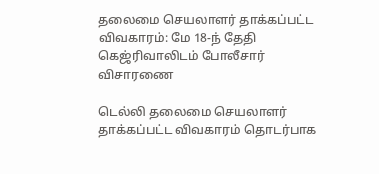தலைமை செயலாளர் தாக்கப்பட்ட விவகாரம்: மே 18-ந் தேதி கெஜ்ரிவாலிடம் போலீசார் விசாரணை

டெல்லி தலைமை செயலாளர் தாக்கப்பட்ட விவகாரம் தொடர்பாக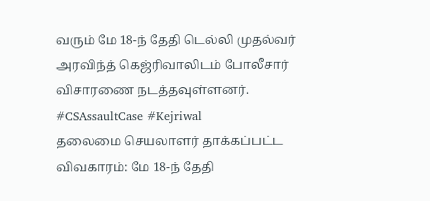வரும் மே 18-ந் தேதி டெல்லி முதல்வர் அரவிந்த் கெஜ்ரிவாலிடம் போலீசார் விசாரணை நடத்தவுள்ளனர். #CSAssaultCase #Kejriwal
தலைமை செயலாளர் தாக்கப்பட்ட விவகாரம்: மே 18-ந் தேதி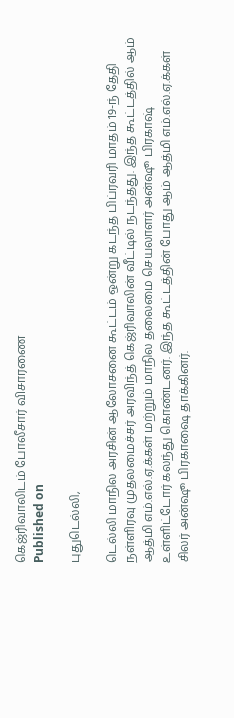கெஜ்ரிவாலிடம் போலீசார் விசாரணை
Published on

புதுடெல்லி,

டெல்லி மாநில அரசின் ஆலோசனை கூட்டம் ஒன்று கடந்த பிப்ரவரி மாதம் 19-ந் தேதி நள்ளிரவு முதலமைச்சர் அரவிந்த் கெஜ்ரிவாலின் வீட்டில் நடந்தது. இந்த கூட்டத்தில் ஆம் ஆத்மி எம்.எல்.ஏ.க்கள் மற்றும் மாநில தலைமை செயலாளர் அன்ஷூ பிரகாஷ் உள்ளிட்டோர் கலந்து கொண்டனர். இந்த கூட்டத்தின் போது ஆம் ஆத்மி எம்.எல்.ஏ.க்கள் சிலர் அன்ஷூ பிரகாஷை தாக்கினர்.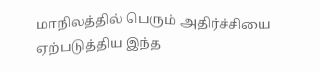மாநிலத்தில் பெரும் அதிர்ச்சியை ஏற்படுத்திய இந்த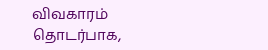விவகாரம் தொடர்பாக,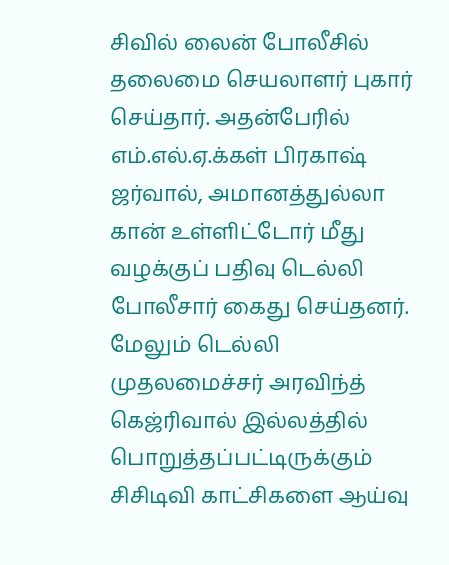சிவில் லைன் போலீசில் தலைமை செயலாளர் புகார் செய்தார். அதன்பேரில் எம்.எல்.ஏ.க்கள் பிரகாஷ் ஜர்வால், அமானத்துல்லா கான் உள்ளிட்டோர் மீது வழக்குப் பதிவு டெல்லி போலீசார் கைது செய்தனர். மேலும் டெல்லி முதலமைச்சர் அரவிந்த் கெஜ்ரிவால் இல்லத்தில் பொறுத்தப்பட்டிருக்கும் சிசிடிவி காட்சிகளை ஆய்வு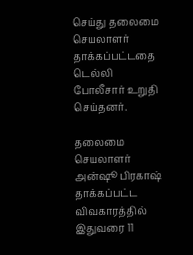செய்து தலைமை செயலாளர் தாக்கப்பட்டதை டெல்லி போலீசார் உறுதி செய்தனர்.

தலைமை செயலாளர் அன்ஷூ பிரகாஷ் தாக்கப்பட்ட விவகாரத்தில் இதுவரை 11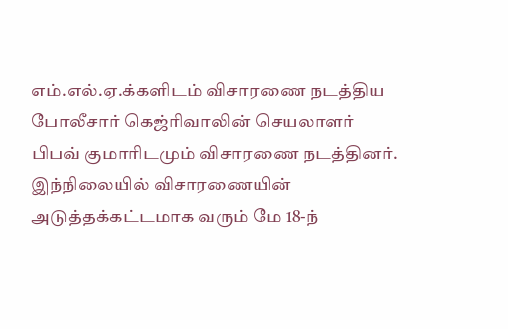எம்.எல்.ஏ.க்களிடம் விசாரணை நடத்திய போலீசார் கெஜ்ரிவாலின் செயலாளர் பிபவ் குமாரிடமும் விசாரணை நடத்தினர். இந்நிலையில் விசாரணையின் அடுத்தக்கட்டமாக வரும் மே 18-ந்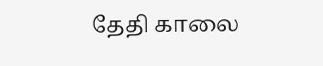தேதி காலை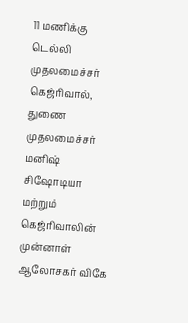11 மணிக்கு டெல்லி முதலமைச்சர் கெஜ்ரிவால், துணை முதலமைச்சர் மனிஷ் சிஷோடியா மற்றும் கெஜ்ரிவாலின் முன்னாள் ஆலோசகர் விகே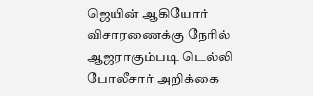ஜெயின் ஆகியோர் விசாரணைக்கு நேரில் ஆஜராகும்படி டெல்லி போலீசார் அறிக்கை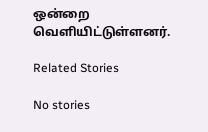ஒன்றை வெளியிட்டுள்ளனர்.

Related Stories

No stories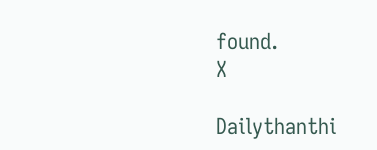found.
X

Dailythanthi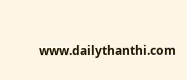www.dailythanthi.com